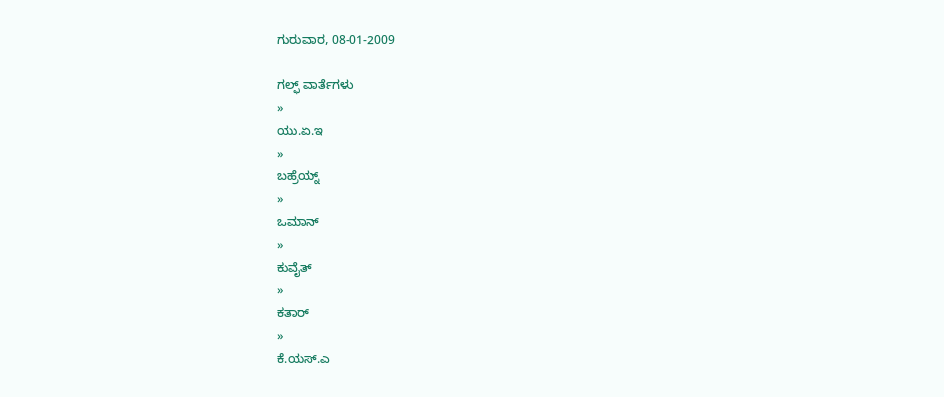ಗುರುವಾರ, 08-01-2009

ಗಲ್ಫ್ ವಾರ್ತೆಗಳು
»
ಯು.ಏ.ಇ
»
ಬಹ್ರೆಯ್ನ್
»
ಒಮಾನ್
»
ಕುವೈತ್
»
ಕತಾರ್
»
ಕೆ.ಯಸ್.ಎ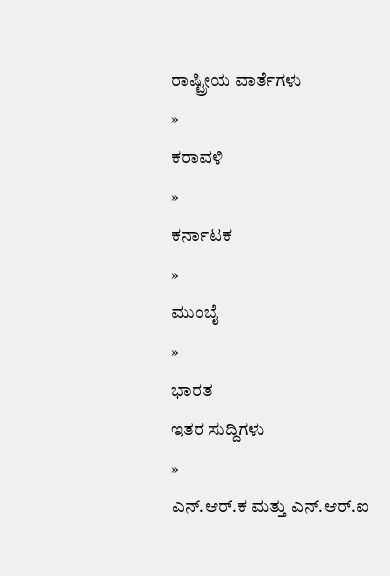ರಾಷ್ಟ್ರೀಯ ವಾರ್ತೆಗಳು
»
ಕರಾವಳಿ
»
ಕರ್ನಾಟಕ
»
ಮುಂಬೈ
»
ಭಾರತ
ಇತರ ಸುದ್ದಿಗಳು
»
ಎನ್.ಆರ್.ಕ ಮತ್ತು ಎನ್.ಆರ್.ಐ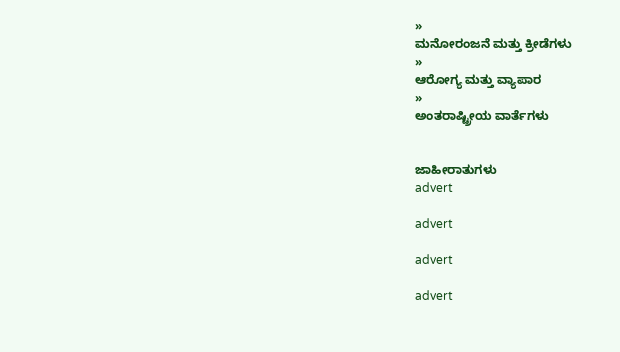»
ಮನೋರಂಜನೆ ಮತ್ತು ಕ್ರೀಡೆಗಳು
»
ಆರೋಗ್ಯ ಮತ್ತು ವ್ಯಾಪಾರ
»
ಅಂತರಾಷ್ಟ್ರೀಯ ವಾರ್ತೆಗಳು


ಜಾಹೀರಾತುಗಳು
advert

advert

advert

advert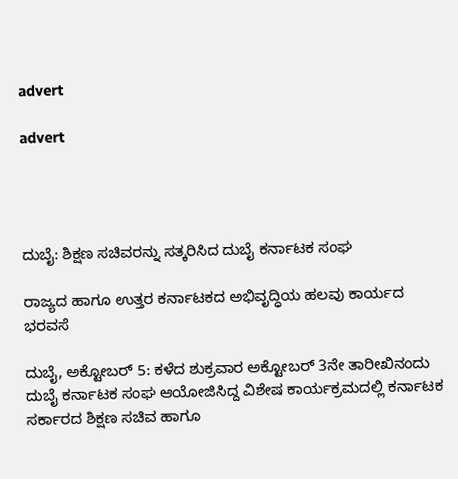advert

advert




ದುಬೈ: ಶಿಕ್ಷಣ ಸಚಿವರನ್ನು ಸತ್ಕರಿಸಿದ ದುಬೈ ಕರ್ನಾಟಕ ಸಂಘ

ರಾಜ್ಯದ ಹಾಗೂ ಉತ್ತರ ಕರ್ನಾಟಕದ ಅಭಿವೃದ್ಧಿಯ ಹಲವು ಕಾರ್ಯದ ಭರವಸೆ

ದುಬೈ, ಅಕ್ಟೋಬರ್ 5: ಕಳೆದ ಶುಕ್ರವಾರ ಅಕ್ಟೋಬರ್ 3ನೇ ತಾರೀಖಿನಂದು ದುಬೈ ಕರ್ನಾಟಕ ಸಂಘ ಆಯೋಜಿಸಿದ್ದ ವಿಶೇಷ ಕಾರ್ಯಕ್ರಮದಲ್ಲಿ ಕರ್ನಾಟಕ ಸರ್ಕಾರದ ಶಿಕ್ಷಣ ಸಚಿವ ಹಾಗೂ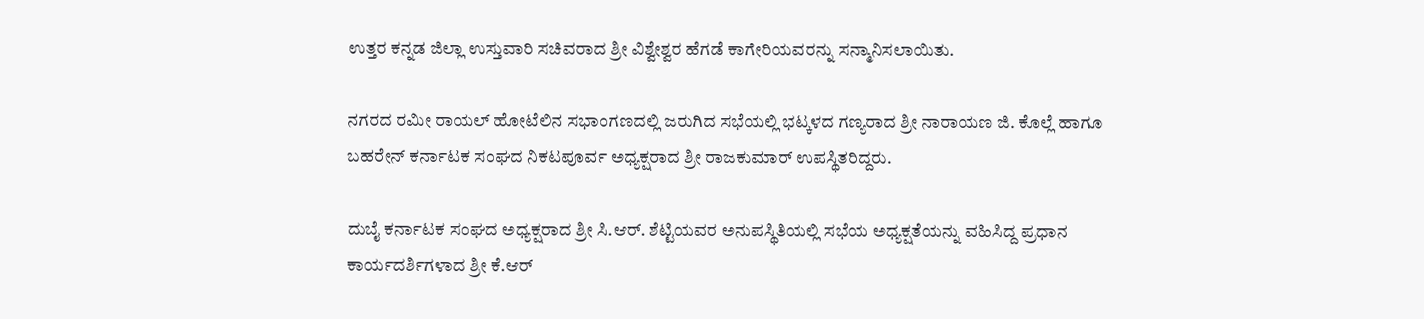ಉತ್ತರ ಕನ್ನಡ ಜಿಲ್ಲಾ ಉಸ್ತುವಾರಿ ಸಚಿವರಾದ ಶ್ರೀ ವಿಶ್ವೇಶ್ವರ ಹೆಗಡೆ ಕಾಗೇರಿಯವರನ್ನು ಸನ್ಮಾನಿಸಲಾಯಿತು.

ನಗರದ ರಮೀ ರಾಯಲ್ ಹೋಟೆಲಿನ ಸಭಾಂಗಣದಲ್ಲಿ ಜರುಗಿದ ಸಭೆಯಲ್ಲಿ ಭಟ್ಕಳದ ಗಣ್ಯರಾದ ಶ್ರೀ ನಾರಾಯಣ ಜಿ. ಕೊಲ್ಲೆ ಹಾಗೂ ಬಹರೇನ್ ಕರ್ನಾಟಕ ಸಂಘದ ನಿಕಟಪೂರ್ವ ಅಧ್ಯಕ್ಷರಾದ ಶ್ರೀ ರಾಜಕುಮಾರ್ ಉಪಸ್ಥಿತರಿದ್ದರು.

ದುಬೈ ಕರ್ನಾಟಕ ಸಂಘದ ಅಧ್ಯಕ್ಷರಾದ ಶ್ರೀ ಸಿ.ಆರ್. ಶೆಟ್ಟಿಯವರ ಅನುಪಸ್ಥಿತಿಯಲ್ಲಿ ಸಭೆಯ ಅಧ್ಯಕ್ಷತೆಯನ್ನು ವಹಿಸಿದ್ದ ಪ್ರಧಾನ ಕಾರ್ಯದರ್ಶಿಗಳಾದ ಶ್ರೀ ಕೆ.ಆರ್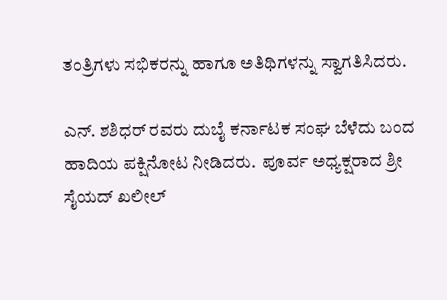ತಂತ್ರಿಗಳು ಸಭಿಕರನ್ನು ಹಾಗೂ ಅತಿಥಿಗಳನ್ನು ಸ್ವಾಗತಿಸಿದರು.

ಎನ್. ಶಶಿಧರ್ ರವರು ದುಬೈ ಕರ್ನಾಟಕ ಸಂಘ ಬೆಳೆದು ಬಂದ ಹಾದಿಯ ಪಕ್ಷಿನೋಟ ನೀಡಿದರು.  ಪೂರ್ವ ಅಧ್ಯಕ್ಷರಾದ ಶ್ರೀ ಸೈಯದ್ ಖಲೀಲ್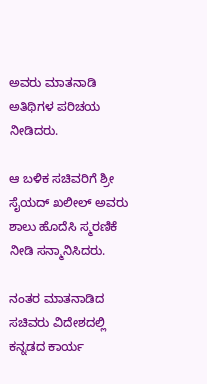ಅವರು ಮಾತನಾಡಿ ಅತಿಥಿಗಳ ಪರಿಚಯ ನೀಡಿದರು.

ಆ ಬಳಿಕ ಸಚಿವರಿಗೆ ಶ್ರೀ ಸೈಯದ್ ಖಲೀಲ್ ಅವರು ಶಾಲು ಹೊದೆಸಿ ಸ್ಮರಣಿಕೆ ನೀಡಿ ಸನ್ಮಾನಿಸಿದರು.

ನಂತರ ಮಾತನಾಡಿದ ಸಚಿವರು ವಿದೇಶದಲ್ಲಿ ಕನ್ನಡದ ಕಾರ್ಯ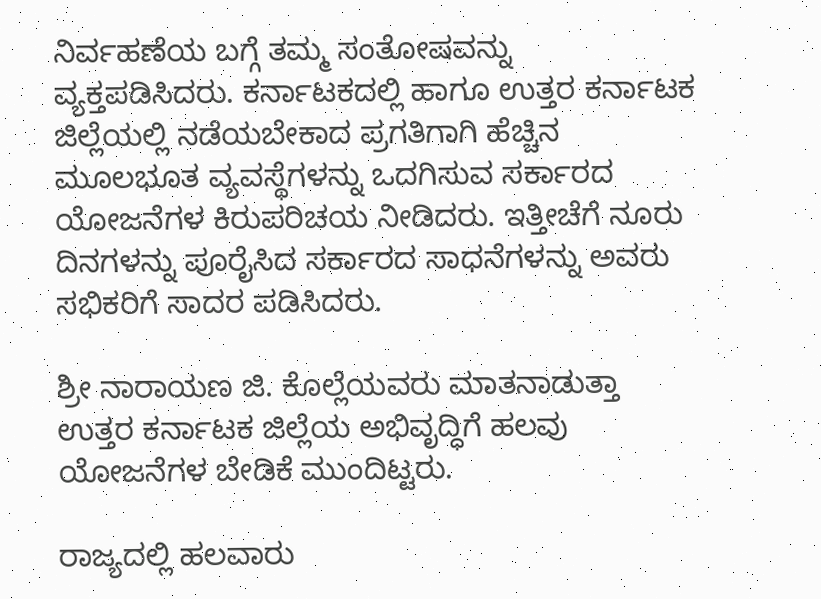ನಿರ್ವಹಣೆಯ ಬಗ್ಗೆ ತಮ್ಮ ಸಂತೋಷವನ್ನು ವ್ಯಕ್ತಪಡಿಸಿದರು. ಕರ್ನಾಟಕದಲ್ಲಿ ಹಾಗೂ ಉತ್ತರ ಕರ್ನಾಟಕ ಜಿಲ್ಲೆಯಲ್ಲಿ ನಡೆಯಬೇಕಾದ ಪ್ರಗತಿಗಾಗಿ ಹೆಚ್ಚಿನ ಮೂಲಭೂತ ವ್ಯವಸ್ಥೆಗಳನ್ನು ಒದಗಿಸುವ ಸರ್ಕಾರದ ಯೋಜನೆಗಳ ಕಿರುಪರಿಚಯ ನೀಡಿದರು. ಇತ್ತೀಚೆಗೆ ನೂರು ದಿನಗಳನ್ನು ಪೂರೈಸಿದ ಸರ್ಕಾರದ ಸಾಧನೆಗಳನ್ನು ಅವರು ಸಭಿಕರಿಗೆ ಸಾದರ ಪಡಿಸಿದರು.

ಶ್ರೀ ನಾರಾಯಣ ಜಿ. ಕೊಲ್ಲೆಯವರು ಮಾತನಾಡುತ್ತಾ ಉತ್ತರ ಕರ್ನಾಟಕ ಜಿಲ್ಲೆಯ ಅಭಿವೃದ್ಧಿಗೆ ಹಲವು ಯೋಜನೆಗಳ ಬೇಡಿಕೆ ಮುಂದಿಟ್ಟರು.

ರಾಜ್ಯದಲ್ಲಿ ಹಲವಾರು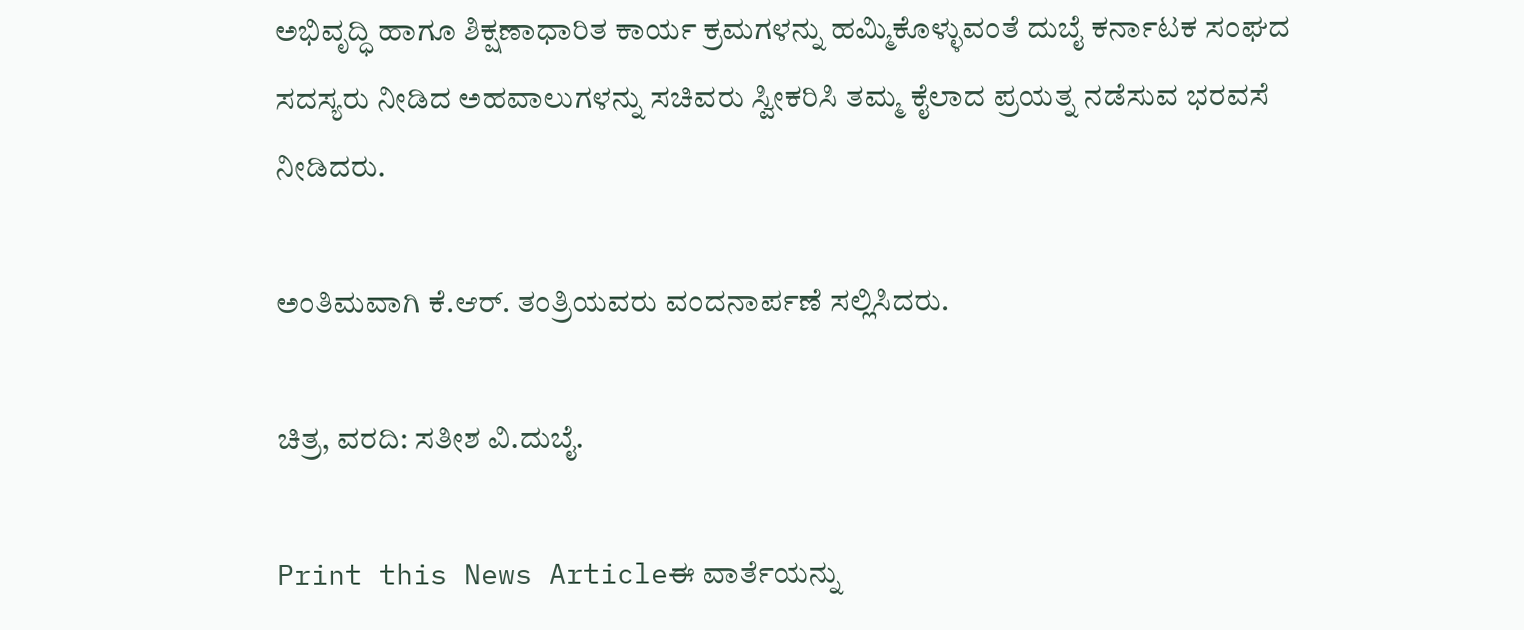ಅಭಿವೃದ್ಧಿ ಹಾಗೂ ಶಿಕ್ಷಣಾಧಾರಿತ ಕಾರ್ಯ ಕ್ರಮಗಳನ್ನು ಹಮ್ಮಿಕೊಳ್ಳುವಂತೆ ದುಬೈ ಕರ್ನಾಟಕ ಸಂಘದ ಸದಸ್ಯರು ನೀಡಿದ ಅಹವಾಲುಗಳನ್ನು ಸಚಿವರು ಸ್ವೀಕರಿಸಿ ತಮ್ಮ ಕೈಲಾದ ಪ್ರಯತ್ನ ನಡೆಸುವ ಭರವಸೆ ನೀಡಿದರು.

ಅಂತಿಮವಾಗಿ ಕೆ.ಆರ್. ತಂತ್ರಿಯವರು ವಂದನಾರ್ಪಣೆ ಸಲ್ಲಿಸಿದರು.

ಚಿತ್ರ, ವರದಿ: ಸತೀಶ ವಿ.ದುಬೈ.

Print this News Articleಈ ವಾರ್ತೆಯನ್ನು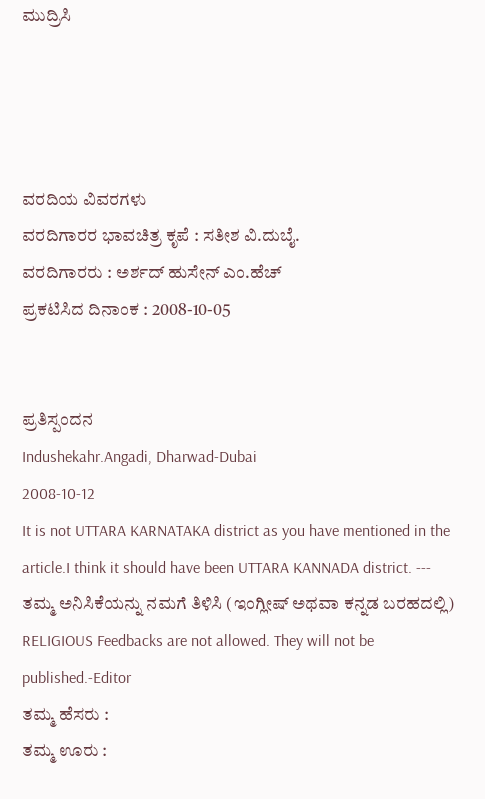ಮುದ್ರಿಸಿ




ವರದಿಯ ವಿವರಗಳು
ವರದಿಗಾರರ ಭಾವಚಿತ್ರ ಕೃಪೆ : ಸತೀಶ ವಿ.ದುಬೈ.
ವರದಿಗಾರರು : ಅರ್ಶದ್ ಹುಸೇನ್ ಎಂ.ಹೆಚ್
ಪ್ರಕಟಿಸಿದ ದಿನಾಂಕ : 2008-10-05


ಪ್ರತಿಸ್ಪಂದನ
Indushekahr.Angadi, Dharwad-Dubai
2008-10-12
It is not UTTARA KARNATAKA district as you have mentioned in the article.I think it should have been UTTARA KANNADA district. ---
ತಮ್ಮ ಅನಿಸಿಕೆಯನ್ನು ನಮಗೆ ತಿಳಿಸಿ (ಇಂಗ್ಲೀಷ್ ಅಥವಾ ಕನ್ನಡ ಬರಹದಲ್ಲಿ)
RELIGIOUS Feedbacks are not allowed. They will not be published.-Editor
ತಮ್ಮ ಹೆಸರು :
ತಮ್ಮ ಊರು :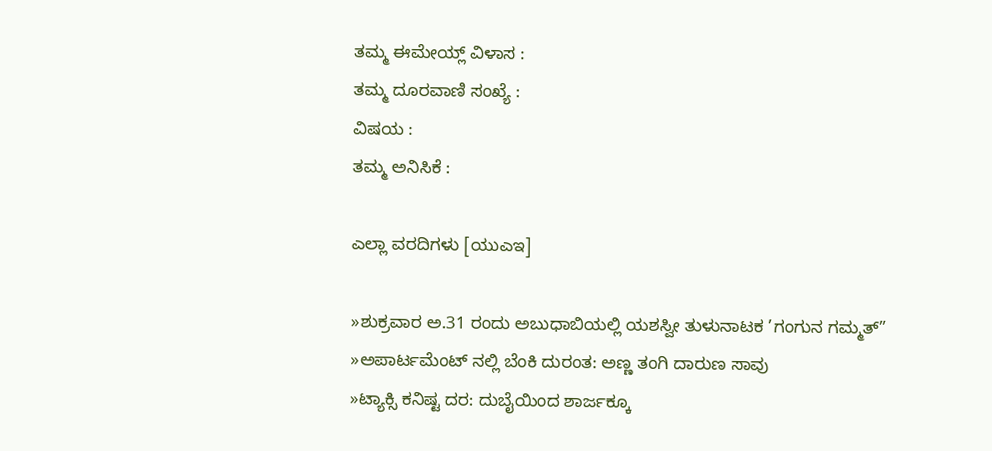ತಮ್ಮ ಈಮೇಯ್ಲ್ ವಿಳಾಸ :
ತಮ್ಮ ದೂರವಾಣಿ ಸಂಖ್ಯೆ :
ವಿಷಯ :
ತಮ್ಮ ಅನಿಸಿಕೆ :

ಎಲ್ಲಾ ವರದಿಗಳು [ಯುಎಇ]

»ಶುಕ್ರವಾರ ಅ.31 ರಂದು ಅಬುಧಾಬಿಯಲ್ಲಿ ಯಶಸ್ವೀ ತುಳುನಾಟಕ ’ಗಂಗುನ ಗಮ್ಮತ್”
»ಅಪಾರ್ಟಮೆಂಟ್ ನಲ್ಲಿ ಬೆಂಕಿ ದುರಂತ: ಅಣ್ಣ ತಂಗಿ ದಾರುಣ ಸಾವು
»ಟ್ಯಾಕ್ಸಿ ಕನಿಷ್ಟ ದರ: ದುಬೈಯಿಂದ ಶಾರ್ಜಕ್ಕೂ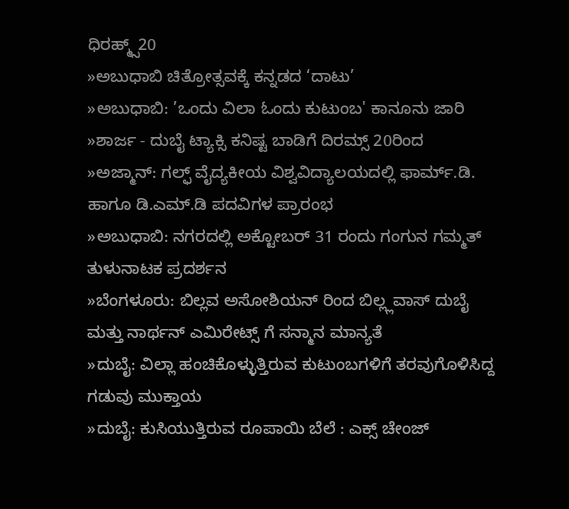ಧಿರಹ್ಮ್ಸ್20
»ಅಬುಧಾಬಿ ಚಿತ್ರೋತ್ಸವಕ್ಕೆ ಕನ್ನಡದ ‘ದಾಟು’
»ಅಬುಧಾಬಿ: ’ಒಂದು ವಿಲಾ ಓಂದು ಕುಟುಂಬ' ಕಾನೂನು ಜಾರಿ
»ಶಾರ್ಜ - ದುಬೈ ಟ್ಯಾಕ್ಸಿ ಕನಿಷ್ಟ ಬಾಡಿಗೆ ದಿರಮ್ಸ್ 20ರಿಂದ
»ಅಜ್ಮಾನ್: ಗಲ್ಫ್ ವೈದ್ಯಕೀಯ ವಿಶ್ವವಿದ್ಯಾಲಯದಲ್ಲಿ ಫಾರ್ಮ್.ಡಿ. ಹಾಗೂ ಡಿ.ಎಮ್.ಡಿ ಪದವಿಗಳ ಪ್ರಾರಂಭ
»ಅಬುಧಾಬಿ: ನಗರದಲ್ಲಿ ಅಕ್ಟೋಬರ್ 31 ರಂದು ಗಂಗುನ ಗಮ್ಮತ್ ತುಳುನಾಟಕ ಪ್ರದರ್ಶನ
»ಬೆಂಗಳೂರು: ಬಿಲ್ಲವ ಅಸೋಶಿಯನ್ ರಿಂದ ಬಿಲ್ಲ್ಲವಾಸ್ ದುಬೈ ಮತ್ತು ನಾರ್ಥನ್ ಎಮಿರೇಟ್ಸ್ ಗೆ ಸನ್ಮಾನ ಮಾನ್ಯತೆ
»ದುಬೈ: ವಿಲ್ಲಾ ಹಂಚಿಕೊಳ್ಳುತ್ತಿರುವ ಕುಟುಂಬಗಳಿಗೆ ತರವುಗೊಳಿಸಿದ್ದ ಗಡುವು ಮುಕ್ತಾಯ
»ದುಬೈ: ಕುಸಿಯುತ್ತಿರುವ ರೂಪಾಯಿ ಬೆಲೆ : ಎಕ್ಸ್ ಚೇಂಜ್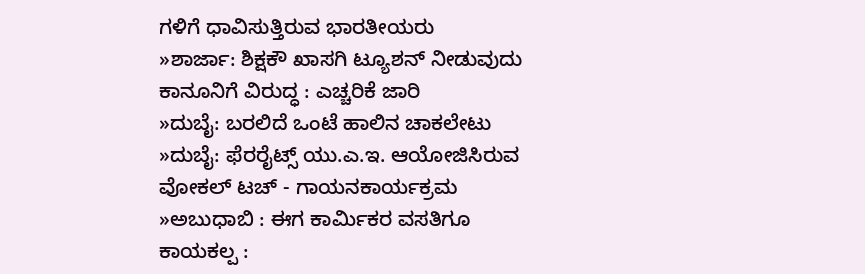ಗಳಿಗೆ ಧಾವಿಸುತ್ತಿರುವ ಭಾರತೀಯರು
»ಶಾರ್ಜಾ: ಶಿಕ್ಷಕೌ ಖಾಸಗಿ ಟ್ಯೂಶನ್ ನೀಡುವುದು ಕಾನೂನಿಗೆ ವಿರುದ್ಧ : ಎಚ್ಚರಿಕೆ ಜಾರಿ
»ದುಬೈ: ಬರಲಿದೆ ಒಂಟೆ ಹಾಲಿನ ಚಾಕಲೇಟು
»ದುಬೈ: ಫೆರರೈಟ್ಸ್ ಯು.ಎ.ಇ. ಆಯೋಜಿಸಿರುವ ವೋಕಲ್ ಟಚ್ - ಗಾಯನಕಾರ್ಯಕ್ರಮ
»ಅಬುಧಾಬಿ : ಈಗ ಕಾರ್ಮಿಕರ ವಸತಿಗೂ ಕಾಯಕಲ್ಪ :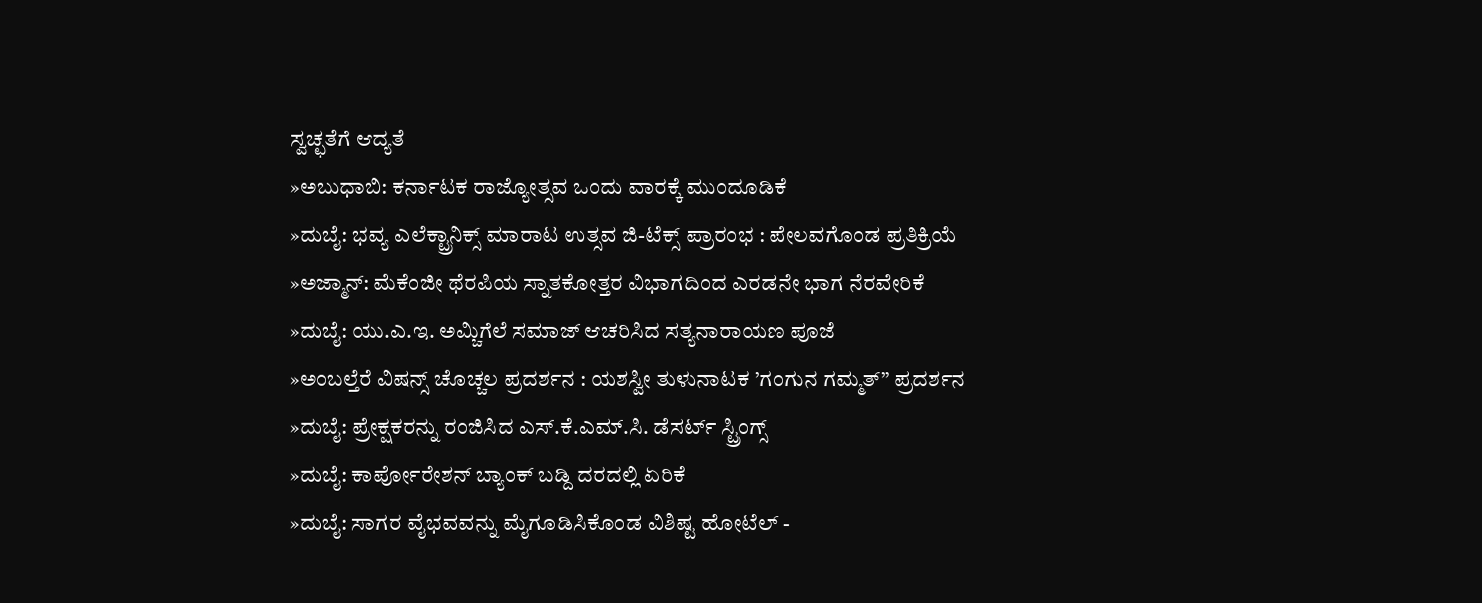ಸ್ವಚ್ಛತೆಗೆ ಆದ್ಯತೆ
»ಅಬುಧಾಬಿ: ಕರ್ನಾಟಕ ರಾಜ್ಯೋತ್ಸವ ಒಂದು ವಾರಕ್ಕೆ ಮುಂದೂಡಿಕೆ
»ದುಬೈ: ಭವ್ಯ ಎಲೆಕ್ಟ್ರಾನಿಕ್ಸ್ ಮಾರಾಟ ಉತ್ಸವ ಜಿ-ಟೆಕ್ಸ್ ಪ್ರಾರಂಭ : ಪೇಲವಗೊಂಡ ಪ್ರತಿಕ್ರಿಯೆ
»ಅಜ್ಮಾನ್: ಮೆಕೆಂಜೀ ಥೆರಪಿಯ ಸ್ನಾತಕೋತ್ತರ ವಿಭಾಗದಿಂದ ಎರಡನೇ ಭಾಗ ನೆರವೇರಿಕೆ
»ದುಬೈ: ಯು.ಎ.ಇ. ಅಮ್ಚಿಗೆಲೆ ಸಮಾಜ್ ಆಚರಿಸಿದ ಸತ್ಯನಾರಾಯಣ ಪೂಜೆ
»ಅಂಬಲ್ತೆರೆ ವಿಷನ್ಸ್ ಚೊಚ್ಚಲ ಪ್ರದರ್ಶನ : ಯಶಸ್ವೀ ತುಳುನಾಟಕ ’ಗಂಗುನ ಗಮ್ಮತ್” ಪ್ರದರ್ಶನ
»ದುಬೈ: ಪ್ರೇಕ್ಷಕರನ್ನು ರಂಜಿಸಿದ ಎಸ್.ಕೆ.ಎಮ್.ಸಿ. ಡೆಸರ್ಟ್ ಸ್ಟ್ರಿಂಗ್ಸ್
»ದುಬೈ: ಕಾರ್ಪೋರೇಶನ್ ಬ್ಯಾಂಕ್ ಬಡ್ದಿ ದರದಲ್ಲಿ ಏರಿಕೆ
»ದುಬೈ: ಸಾಗರ ವೈಭವವನ್ನು ಮೈಗೂಡಿಸಿಕೊಂಡ ವಿಶಿಷ್ಟ ಹೋಟೆಲ್ -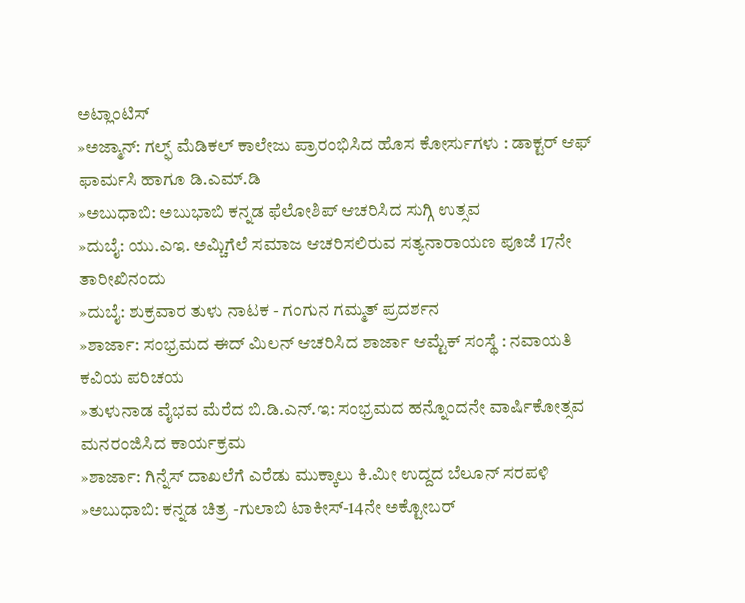ಅಟ್ಲಾಂಟಿಸ್
»ಅಜ್ಮಾನ್: ಗಲ್ಫ್ ಮೆಡಿಕಲ್ ಕಾಲೇಜು ಪ್ರಾರಂಭಿಸಿದ ಹೊಸ ಕೋರ್ಸುಗಳು : ಡಾಕ್ಟರ್ ಆಫ್ ಫಾರ್ಮಸಿ ಹಾಗೂ ಡಿ.ಎಮ್.ಡಿ
»ಅಬುಧಾಬಿ: ಅಬುಭಾಬಿ ಕನ್ನಡ ಫೆಲೋಶಿಪ್ ಆಚರಿಸಿದ ಸುಗ್ಗಿ ಉತ್ಸವ
»ದುಬೈ: ಯು.ಎಇ. ಅಮ್ಚಿಗೆಲೆ ಸಮಾಜ ಆಚರಿಸಲಿರುವ ಸತ್ಯನಾರಾಯಣ ಪೂಜೆ 17ನೇ ತಾರೀಖಿನಂದು
»ದುಬೈ: ಶುಕ್ರವಾರ ತುಳು ನಾಟಕ - ಗಂಗುನ ಗಮ್ಮತ್ ಪ್ರದರ್ಶನ
»ಶಾರ್ಜಾ: ಸಂಭ್ರಮದ ಈದ್ ಮಿಲನ್ ಆಚರಿಸಿದ ಶಾರ್ಜಾ ಆಮ್ಟೆಕ್ ಸಂಸ್ಥೆ : ನವಾಯತಿ ಕವಿಯ ಪರಿಚಯ
»ತುಳುನಾಡ ವೈಭವ ಮೆರೆದ ಬಿ.ಡಿ.ಎನ್.ಇ: ಸಂಭ್ರಮದ ಹನ್ನೊಂದನೇ ವಾರ್ಷಿಕೋತ್ಸವ ಮನರಂಜಿಸಿದ ಕಾರ್ಯಕ್ರಮ
»ಶಾರ್ಜಾ: ಗಿನ್ನೆಸ್ ದಾಖಲೆಗೆ ಎರೆಡು ಮುಕ್ಕಾಲು ಕಿ.ಮೀ ಉದ್ದದ ಬೆಲೂನ್ ಸರಪಳಿ
»ಅಬುಧಾಬಿ: ಕನ್ನಡ ಚಿತ್ರ -ಗುಲಾಬಿ ಟಾಕೀಸ್-14ನೇ ಅಕ್ಟೋಬರ್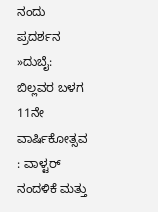ನಂದು ಪ್ರದರ್ಶನ
»ದುಬೈ: ಬಿಲ್ಲವರ ಬಳಗ 11ನೇ ವಾರ್ಷಿಕೋತ್ಸವ : ವಾಳ್ಟರ್ ನಂದಳಿಕೆ ಮತ್ತು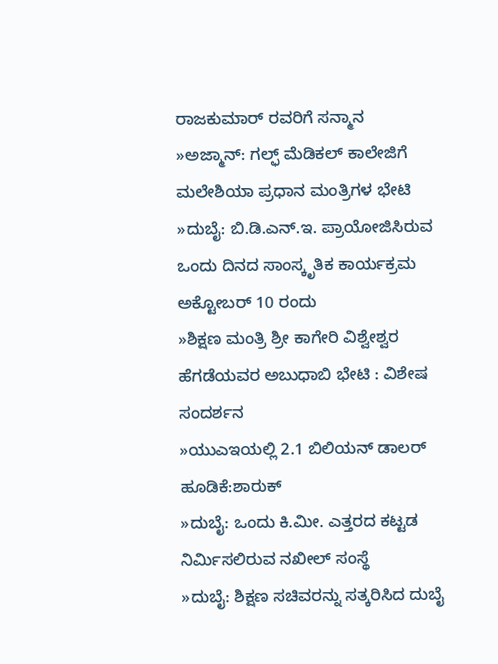ರಾಜಕುಮಾರ್ ರವರಿಗೆ ಸನ್ಮಾನ
»ಅಜ್ಮಾನ್: ಗಲ್ಫ್ ಮೆಡಿಕಲ್ ಕಾಲೇಜಿಗೆ ಮಲೇಶಿಯಾ ಪ್ರಧಾನ ಮಂತ್ರಿಗಳ ಭೇಟಿ
»ದುಬೈ: ಬಿ.ಡಿ.ಎನ್.ಇ. ಪ್ರಾಯೋಜಿಸಿರುವ ಒಂದು ದಿನದ ಸಾಂಸ್ಕೃತಿಕ ಕಾರ್ಯಕ್ರಮ ಅಕ್ಟೋಬರ್ 10 ರಂದು
»ಶಿಕ್ಷಣ ಮಂತ್ರಿ ಶ್ರೀ ಕಾಗೇರಿ ವಿಶ್ವೇಶ್ವರ ಹೆಗಡೆಯವರ ಅಬುಧಾಬಿ ಭೇಟಿ : ವಿಶೇಷ ಸಂದರ್ಶನ
»ಯುಎಇಯಲ್ಲಿ 2.1 ಬಿಲಿಯನ್ ಡಾಲರ್‌ ಹೂಡಿಕೆ:ಶಾರುಕ್‌
»ದುಬೈ: ಒಂದು ಕಿ.ಮೀ. ಎತ್ತರದ ಕಟ್ಟಡ ನಿರ್ಮಿಸಲಿರುವ ನಖೀಲ್ ಸಂಸ್ಥೆ
»ದುಬೈ: ಶಿಕ್ಷಣ ಸಚಿವರನ್ನು ಸತ್ಕರಿಸಿದ ದುಬೈ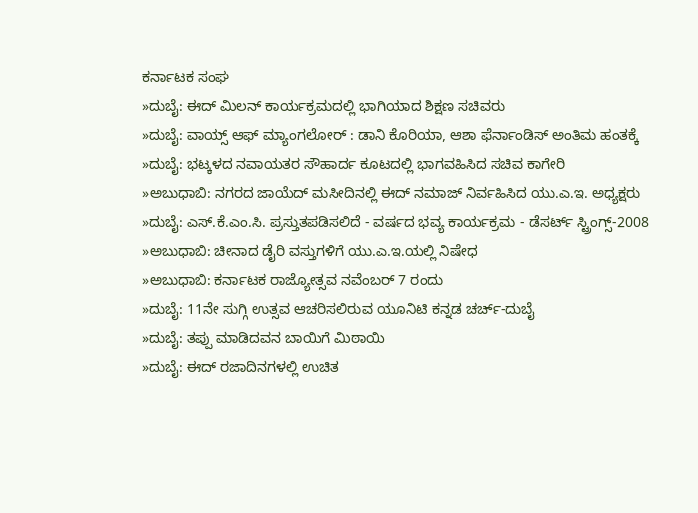ಕರ್ನಾಟಕ ಸಂಘ
»ದುಬೈ: ಈದ್ ಮಿಲನ್ ಕಾರ್ಯಕ್ರಮದಲ್ಲಿ ಭಾಗಿಯಾದ ಶಿಕ್ಷಣ ಸಚಿವರು
»ದುಬೈ: ವಾಯ್ಸ್ ಆಫ್ ಮ್ಯಾಂಗಲೋರ್ : ಡಾನಿ ಕೊರಿಯಾ, ಆಶಾ ಫೆರ್ನಾಂಡಿಸ್ ಅಂತಿಮ ಹಂತಕ್ಕೆ
»ದುಬೈ: ಭಟ್ಕಳದ ನವಾಯತರ ಸೌಹಾರ್ದ ಕೂಟದಲ್ಲಿ ಭಾಗವಹಿಸಿದ ಸಚಿವ ಕಾಗೇರಿ
»ಅಬುಧಾಬಿ: ನಗರದ ಜಾಯೆದ್ ಮಸೀದಿನಲ್ಲಿ ಈದ್ ನಮಾಜ್ ನಿರ್ವಹಿಸಿದ ಯು.ಎ.ಇ. ಅಧ್ಯಕ್ಷರು
»ದುಬೈ: ಎಸ್.ಕೆ.ಎಂ.ಸಿ. ಪ್ರಸ್ತುತಪಡಿಸಲಿದೆ - ವರ್ಷದ ಭವ್ಯ ಕಾರ್ಯಕ್ರಮ - ಡೆಸರ್ಟ್ ಸ್ಟ್ರಿಂಗ್ಸ್-2008
»ಅಬುಧಾಬಿ: ಚೀನಾದ ಡೈರಿ ವಸ್ತುಗಳಿಗೆ ಯು.ಎ.ಇ.ಯಲ್ಲಿ ನಿಷೇಧ
»ಅಬುಧಾಬಿ: ಕರ್ನಾಟಕ ರಾಜ್ಯೋತ್ಸವ ನವೆಂಬರ್ 7 ರಂದು
»ದುಬೈ: 11ನೇ ಸುಗ್ಗಿ ಉತ್ಸವ ಆಚರಿಸಲಿರುವ ಯೂನಿಟಿ ಕನ್ನಡ ಚರ್ಚ್-ದುಬೈ
»ದುಬೈ: ತಪ್ಪು ಮಾಡಿದವನ ಬಾಯಿಗೆ ಮಿಠಾಯಿ
»ದುಬೈ: ಈದ್ ರಜಾದಿನಗಳಲ್ಲಿ ಉಚಿತ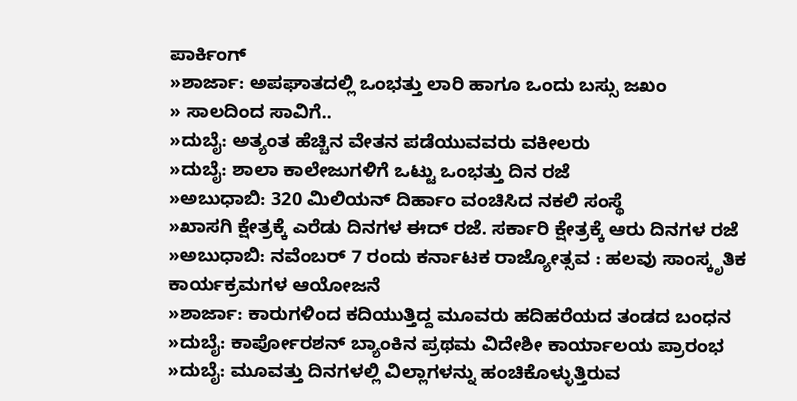ಪಾರ್ಕಿಂಗ್
»ಶಾರ್ಜಾ: ಅಪಘಾತದಲ್ಲಿ ಒಂಭತ್ತು ಲಾರಿ ಹಾಗೂ ಒಂದು ಬಸ್ಸು ಜಖಂ
» ಸಾಲದಿಂದ ಸಾವಿಗೆ..
»ದುಬೈ: ಅತ್ಯಂತ ಹೆಚ್ಚಿನ ವೇತನ ಪಡೆಯುವವರು ವಕೀಲರು
»ದುಬೈ: ಶಾಲಾ ಕಾಲೇಜುಗಳಿಗೆ ಒಟ್ಟು ಒಂಭತ್ತು ದಿನ ರಜೆ
»ಅಬುಧಾಬಿ: 320 ಮಿಲಿಯನ್ ದಿರ್ಹಾಂ ವಂಚಿಸಿದ ನಕಲಿ ಸಂಸ್ಥೆ
»ಖಾಸಗಿ ಕ್ಷೇತ್ರಕ್ಕೆ ಎರೆಡು ದಿನಗಳ ಈದ್ ರಜೆ. ಸರ್ಕಾರಿ ಕ್ಷೇತ್ರಕ್ಕೆ ಆರು ದಿನಗಳ ರಜೆ
»ಅಬುಧಾಬಿ: ನವೆಂಬರ್ 7 ರಂದು ಕರ್ನಾಟಕ ರಾಜ್ಯೋತ್ಸವ : ಹಲವು ಸಾಂಸ್ಕೃತಿಕ ಕಾರ್ಯಕ್ರಮಗಳ ಆಯೋಜನೆ
»ಶಾರ್ಜಾ: ಕಾರುಗಳಿಂದ ಕದಿಯುತ್ತಿದ್ದ ಮೂವರು ಹದಿಹರೆಯದ ತಂಡದ ಬಂಧನ
»ದುಬೈ: ಕಾರ್ಪೋರಶನ್ ಬ್ಯಾಂಕಿನ ಪ್ರಥಮ ವಿದೇಶೀ ಕಾರ್ಯಾಲಯ ಪ್ರಾರಂಭ
»ದುಬೈ: ಮೂವತ್ತು ದಿನಗಳಲ್ಲಿ ವಿಲ್ಲಾಗಳನ್ನು ಹಂಚಿಕೊಳ್ಳುತ್ತಿರುವ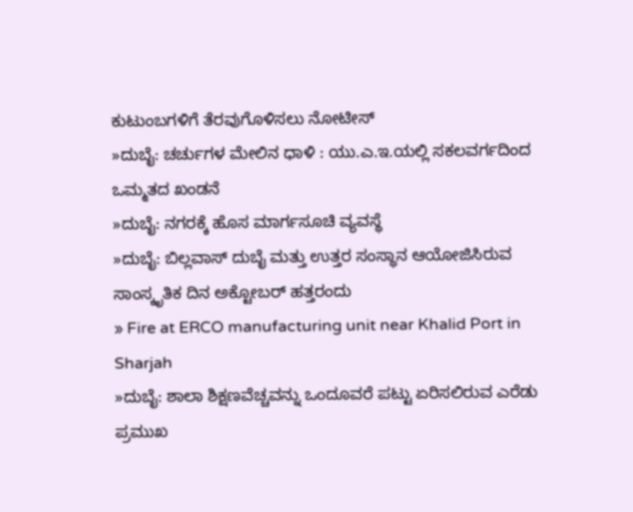ಕುಟುಂಬಗಳಿಗೆ ತೆರವುಗೊಳಿಸಲು ನೋಟೀಸ್
»ದುಬೈ: ಚರ್ಚುಗಳ ಮೇಲಿನ ಧಾಳಿ : ಯು.ಎ.ಇ.ಯಲ್ಲಿ ಸಕಲವರ್ಗದಿಂದ ಒಮ್ಮತದ ಖಂಡನೆ
»ದುಬೈ: ನಗರಕ್ಕೆ ಹೊಸ ಮಾರ್ಗಸೂಚಿ ವ್ಯವಸ್ಥೆ
»ದುಬೈ: ಬಿಲ್ಲವಾಸ್ ದುಬೈ ಮತ್ತು ಉತ್ತರ ಸಂಸ್ಥಾನ ಆಯೋಜಿಸಿರುವ ಸಾಂಸ್ಕೃತಿಕ ದಿನ ಅಕ್ಟೋಬರ್ ಹತ್ತರಂದು
» Fire at ERCO manufacturing unit near Khalid Port in Sharjah
»ದುಬೈ: ಶಾಲಾ ಶಿಕ್ಷಣವೆಚ್ಚವನ್ನು ಒಂದೂವರೆ ಪಟ್ಟು ಏರಿಸಲಿರುವ ಎರೆಡು ಪ್ರಮುಖ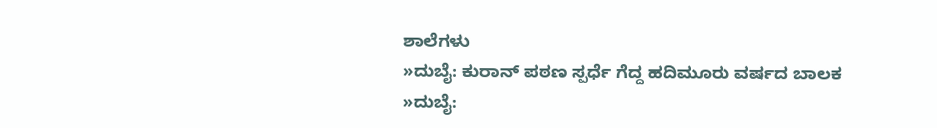ಶಾಲೆಗಳು
»ದುಬೈ: ಕುರಾನ್ ಪಠಣ ಸ್ಪರ್ಧೆ ಗೆದ್ದ ಹದಿಮೂರು ವರ್ಷದ ಬಾಲಕ
»ದುಬೈ: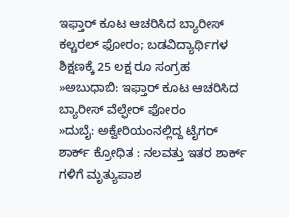ಇಫ್ತಾರ್ ಕೂಟ ಆಚರಿಸಿದ ಬ್ಯಾರೀಸ್ ಕಲ್ಚರಲ್ ಫೋರಂ; ಬಡವಿದ್ಯಾರ್ಥಿಗಳ ಶಿಕ್ಷಣಕ್ಕೆ 25 ಲಕ್ಷ ರೂ ಸಂಗ್ರಹ
»ಅಬುಧಾಬಿ: ಇಫ್ತಾರ್ ಕೂಟ ಆಚರಿಸಿದ ಬ್ಯಾರೀಸ್ ವೆಲ್ಫೇರ್ ಫೋರಂ
»ದುಬೈ: ಅಕ್ವೇರಿಯಂನಲ್ಲಿದ್ದ ಟೈಗರ್ ಶಾರ್ಕ್ ಕ್ರೋಧಿತ : ನಲವತ್ತು ಇತರ ಶಾರ್ಕ್ ಗಳಿಗೆ ಮೃತ್ಯುಪಾಶ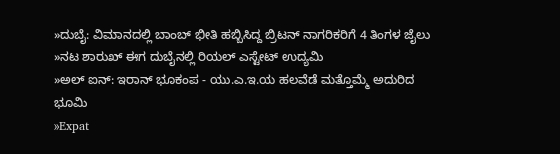»ದುಬೈ: ವಿಮಾನದಲ್ಲಿ ಬಾಂಬ್ ಭೀತಿ ಹಬ್ಬಿಸಿದ್ದ ಬ್ರಿಟನ್ ನಾಗರಿಕರಿಗೆ 4 ತಿಂಗಳ ಜೈಲು
»ನಟ ಶಾರುಖ್ ಈಗ ದುಬೈನಲ್ಲಿ ರಿಯಲ್ ಎಸ್ಟೇಟ್ ಉದ್ಯಮಿ
»ಅಲ್ ಐನ್: ಇರಾನ್ ಭೂಕಂಪ - ಯು.ಎ.ಇ.ಯ ಹಲವೆಡೆ ಮತ್ತೊಮ್ಮೆ ಅದುರಿದ ಭೂಮಿ
»Expat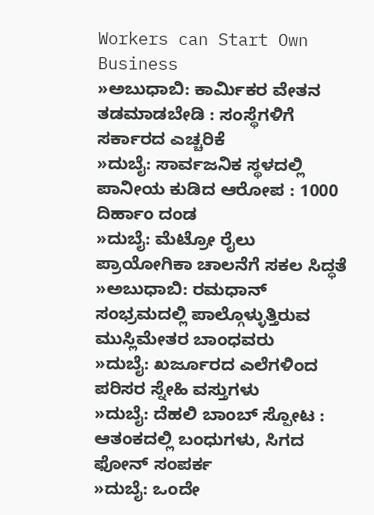Workers can Start Own Business
»ಅಬುಧಾಬಿ: ಕಾರ್ಮಿಕರ ವೇತನ ತಡಮಾಡಬೇಡಿ : ಸಂಸ್ಥೆಗಳಿಗೆ ಸರ್ಕಾರದ ಎಚ್ಚರಿಕೆ
»ದುಬೈ: ಸಾರ್ವಜನಿಕ ಸ್ಥಳದಲ್ಲಿ ಪಾನೀಯ ಕುಡಿದ ಆರೋಪ : 1000 ದಿರ್ಹಾಂ ದಂಡ
»ದುಬೈ: ಮೆಟ್ರೋ ರೈಲು ಪ್ರಾಯೋಗಿಕಾ ಚಾಲನೆಗೆ ಸಕಲ ಸಿದ್ಧತೆ
»ಅಬುಧಾಬಿ: ರಮಧಾನ್ ಸಂಭ್ರಮದಲ್ಲಿ ಪಾಲ್ಗೊಳ್ಳುತ್ತಿರುವ ಮುಸ್ಲಿಮೇತರ ಬಾಂಧವರು
»ದುಬೈ: ಖರ್ಜೂರದ ಎಲೆಗಳಿಂದ ಪರಿಸರ ಸ್ನೇಹಿ ವಸ್ತುಗಳು
»ದುಬೈ: ದೆಹಲಿ ಬಾಂಬ್ ಸ್ಪೋಟ : ಆತಂಕದಲ್ಲಿ ಬಂಧುಗಳು, ಸಿಗದ ಫೋನ್ ಸಂಪರ್ಕ
»ದುಬೈ: ಒಂದೇ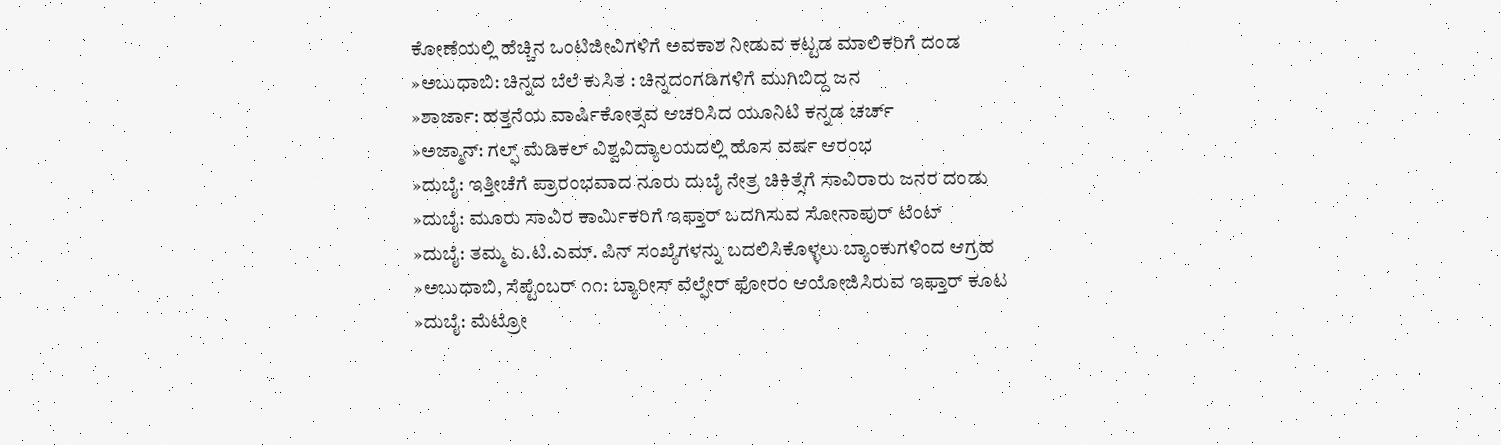ಕೋಣೆಯಲ್ಲಿ ಹೆಚ್ಚಿನ ಒಂಟಿಜೀವಿಗಳಿಗೆ ಅವಕಾಶ ನೀಡುವ ಕಟ್ಟಡ ಮಾಲಿಕರಿಗೆ ದಂಡ
»ಅಬುಧಾಬಿ: ಚಿನ್ನದ ಬೆಲೆ ಕುಸಿತ : ಚಿನ್ನದಂಗಡಿಗಳಿಗೆ ಮುಗಿಬಿದ್ದ ಜನ
»ಶಾರ್ಜಾ: ಹತ್ತನೆಯ ವಾರ್ಷಿಕೋತ್ಸವ ಆಚರಿಸಿದ ಯೂನಿಟಿ ಕನ್ನಡ ಚರ್ಚ್
»ಅಜ್ಮಾನ್: ಗಲ್ಫ್ ಮೆಡಿಕಲ್ ವಿಶ್ವವಿದ್ಯಾಲಯದಲ್ಲಿ ಹೊಸ ವರ್ಷ ಆರಂಭ
»ದುಬೈ: ಇತ್ತೀಚೆಗೆ ಪ್ರಾರಂಭವಾದ ನೂರು ದುಬೈ ನೇತ್ರ ಚಿಕಿತ್ಸೆಗೆ ಸಾವಿರಾರು ಜನರ ದಂಡು
»ದುಬೈ: ಮೂರು ಸಾವಿರ ಕಾರ್ಮಿಕರಿಗೆ ಇಫ್ತಾರ್ ಒದಗಿಸುವ ಸೋನಾಪುರ್ ಟೆಂಟ್
»ದುಬೈ: ತಮ್ಮ ಏ.ಟಿ.ಎಮ್. ಪಿನ್ ಸಂಖ್ಯೆಗಳನ್ನು ಬದಲಿಸಿಕೊಳ್ಳಲು ಬ್ಯಾಂಕುಗಳಿಂದ ಆಗ್ರಹ
»ಅಬುಧಾಬಿ, ಸೆಪ್ಟೆಂಬರ್ ೧೧: ಬ್ಯಾರೀಸ್ ವೆಲ್ಫೇರ್ ಫೋರಂ ಆಯೋಜಿಸಿರುವ ಇಫ್ತಾರ್ ಕೂಟ
»ದುಬೈ: ಮೆಟ್ರೋ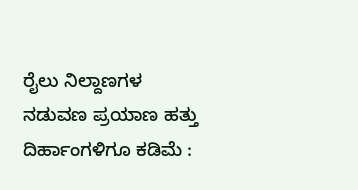ರೈಲು ನಿಲ್ದಾಣಗಳ ನಡುವಣ ಪ್ರಯಾಣ ಹತ್ತು ದಿರ್ಹಾಂಗಳಿಗೂ ಕಡಿಮೆ :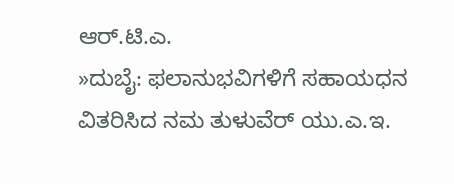ಆರ್.ಟಿ.ಎ.
»ದುಬೈ: ಫಲಾನುಭವಿಗಳಿಗೆ ಸಹಾಯಧನ ವಿತರಿಸಿದ ನಮ ತುಳುವೆರ್ ಯು.ಎ.ಇ.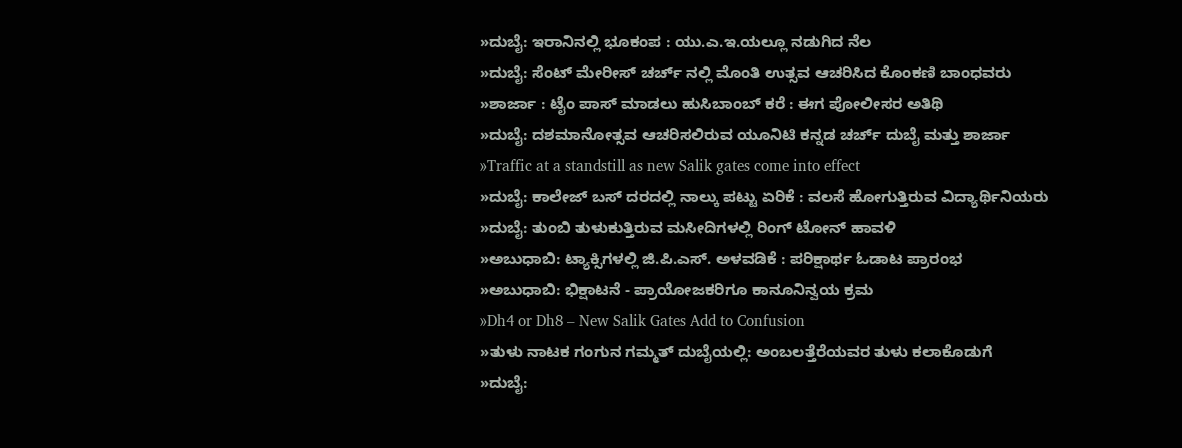»ದುಬೈ: ಇರಾನಿನಲ್ಲಿ ಭೂಕಂಪ : ಯು.ಎ.ಇ.ಯಲ್ಲೂ ನಡುಗಿದ ನೆಲ
»ದುಬೈ: ಸೆಂಟ್ ಮೇರೀಸ್ ಚರ್ಚ್ ನಲ್ಲಿ ಮೊಂತಿ ಉತ್ಸವ ಆಚರಿಸಿದ ಕೊಂಕಣಿ ಬಾಂಧವರು
»ಶಾರ್ಜಾ : ಟೈಂ ಪಾಸ್ ಮಾಡಲು ಹುಸಿಬಾಂಬ್ ಕರೆ : ಈಗ ಪೋಲೀಸರ ಅತಿಥಿ
»ದುಬೈ: ದಶಮಾನೋತ್ಸವ ಆಚರಿಸಲಿರುವ ಯೂನಿಟಿ ಕನ್ನಡ ಚರ್ಚ್ ದುಬೈ ಮತ್ತು ಶಾರ್ಜಾ
»Traffic at a standstill as new Salik gates come into effect
»ದುಬೈ: ಕಾಲೇಜ್ ಬಸ್ ದರದಲ್ಲಿ ನಾಲ್ಕು ಪಟ್ಟು ಏರಿಕೆ : ವಲಸೆ ಹೋಗುತ್ತಿರುವ ವಿದ್ಯಾರ್ಥಿನಿಯರು
»ದುಬೈ: ತುಂಬಿ ತುಳುಕುತ್ತಿರುವ ಮಸೀದಿಗಳಲ್ಲಿ ರಿಂಗ್ ಟೋನ್ ಹಾವಳಿ
»ಅಬುಧಾಬಿ: ಟ್ಯಾಕ್ಸಿಗಳಲ್ಲಿ ಜಿ.ಪಿ.ಎಸ್. ಅಳವಡಿಕೆ : ಪರಿಕ್ಷಾರ್ಥ ಓಡಾಟ ಪ್ರಾರಂಭ
»ಅಬುಧಾಬಿ: ಭಿಕ್ಷಾಟನೆ - ಪ್ರಾಯೋಜಕರಿಗೂ ಕಾನೂನಿನ್ವಯ ಕ್ರಮ
»Dh4 or Dh8 – New Salik Gates Add to Confusion
»ತುಳು ನಾಟಕ ಗಂಗುನ ಗಮ್ಮತ್ ದುಬೈಯಲ್ಲಿ: ಅಂಬಲತ್ತೆರೆಯವರ ತುಳು ಕಲಾಕೊಡುಗೆ
»ದುಬೈ: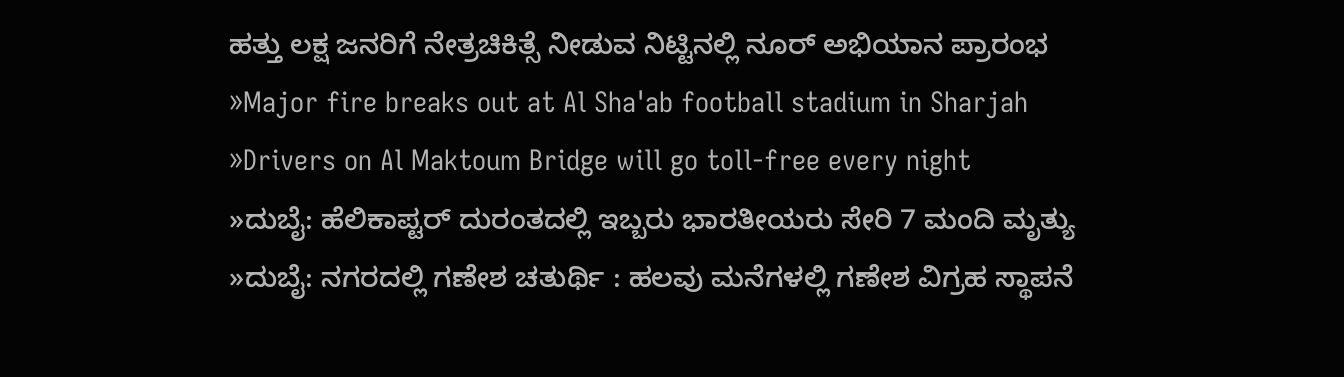ಹತ್ತು ಲಕ್ಷ ಜನರಿಗೆ ನೇತ್ರಚಿಕಿತ್ಸೆ ನೀಡುವ ನಿಟ್ಟಿನಲ್ಲಿ ನೂರ್ ಅಭಿಯಾನ ಪ್ರಾರಂಭ
»Major fire breaks out at Al Sha'ab football stadium in Sharjah
»Drivers on Al Maktoum Bridge will go toll-free every night
»ದುಬೈ: ಹೆಲಿಕಾಪ್ಟರ್ ದುರಂತದಲ್ಲಿ ಇಬ್ಬರು ಭಾರತೀಯರು ಸೇರಿ 7 ಮಂದಿ ಮೃತ್ಯು
»ದುಬೈ: ನಗರದಲ್ಲಿ ಗಣೇಶ ಚತುರ್ಥಿ : ಹಲವು ಮನೆಗಳಲ್ಲಿ ಗಣೇಶ ವಿಗ್ರಹ ಸ್ಥಾಪನೆ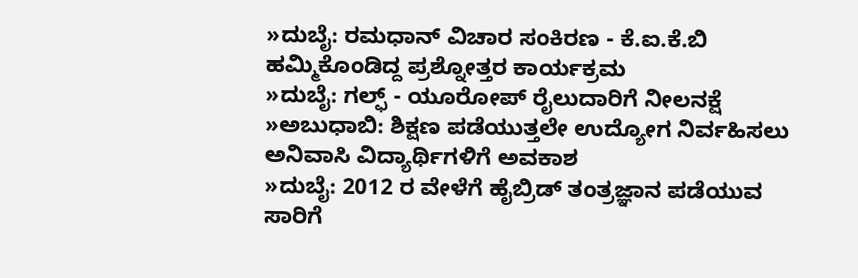»ದುಬೈ: ರಮಧಾನ್ ವಿಚಾರ ಸಂಕಿರಣ - ಕೆ.ಐ.ಕೆ.ಬಿ ಹಮ್ಮಿಕೊಂಡಿದ್ದ ಪ್ರಶ್ನೋತ್ತರ ಕಾರ್ಯಕ್ರಮ
»ದುಬೈ: ಗಲ್ಫ್ - ಯೂರೋಪ್ ರೈಲುದಾರಿಗೆ ನೀಲನಕ್ಷೆ
»ಅಬುಧಾಬಿ: ಶಿಕ್ಷಣ ಪಡೆಯುತ್ತಲೇ ಉದ್ಯೋಗ ನಿರ್ವಹಿಸಲು ಅನಿವಾಸಿ ವಿದ್ಯಾರ್ಥಿಗಳಿಗೆ ಅವಕಾಶ
»ದುಬೈ: 2012 ರ ವೇಳೆಗೆ ಹೈಬ್ರಿಡ್ ತಂತ್ರಜ್ಞಾನ ಪಡೆಯುವ ಸಾರಿಗೆ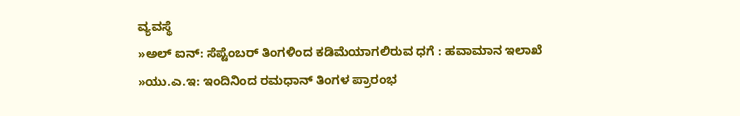ವ್ಯವಸ್ಥೆ
»ಅಲ್ ಐನ್: ಸೆಪ್ಟೆಂಬರ್ ತಿಂಗಳಿಂದ ಕಡಿಮೆಯಾಗಲಿರುವ ಧಗೆ : ಹವಾಮಾನ ಇಲಾಖೆ
»ಯು.ಎ.ಇ: ಇಂದಿನಿಂದ ರಮಧಾನ್ ತಿಂಗಳ ಪ್ರಾರಂಭ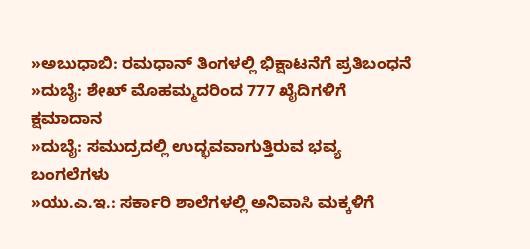»ಅಬುಧಾಬಿ: ರಮಧಾನ್ ತಿಂಗಳಲ್ಲಿ ಭಿಕ್ಷಾಟನೆಗೆ ಪ್ರತಿಬಂಧನೆ
»ದುಬೈ: ಶೇಖ್ ಮೊಹಮ್ಮದರಿಂದ 777 ಖೈದಿಗಳಿಗೆ ಕ್ಷಮಾದಾನ
»ದುಬೈ: ಸಮುದ್ರದಲ್ಲಿ ಉದ್ಭವವಾಗುತ್ತಿರುವ ಭವ್ಯ ಬಂಗಲೆಗಳು
»ಯು.ಎ.ಇ.: ಸರ್ಕಾರಿ ಶಾಲೆಗಳಲ್ಲಿ ಅನಿವಾಸಿ ಮಕ್ಕಳಿಗೆ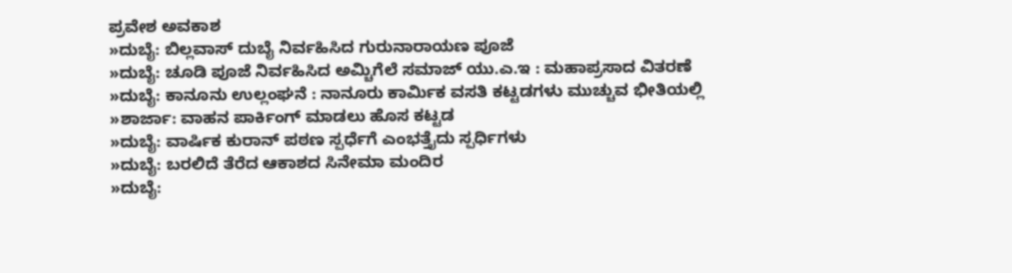ಪ್ರವೇಶ ಅವಕಾಶ
»ದುಬೈ: ಬಿಲ್ಲವಾಸ್ ದುಬೈ ನಿರ್ವಹಿಸಿದ ಗುರುನಾರಾಯಣ ಪೂಜೆ
»ದುಬೈ: ಚೂಡಿ ಪೂಜೆ ನಿರ್ವಹಿಸಿದ ಅಮ್ಚಿಗೆಲೆ ಸಮಾಜ್ ಯು.ಎ.ಇ : ಮಹಾಪ್ರಸಾದ ವಿತರಣೆ
»ದುಬೈ: ಕಾನೂನು ಉಲ್ಲಂಘನೆ : ನಾನೂರು ಕಾರ್ಮಿಕ ವಸತಿ ಕಟ್ಟಡಗಳು ಮುಚ್ಚುವ ಭೀತಿಯಲ್ಲಿ
»ಶಾರ್ಜಾ: ವಾಹನ ಪಾರ್ಕಿಂಗ್ ಮಾಡಲು ಹೊಸ ಕಟ್ಟಡ
»ದುಬೈ: ವಾರ್ಷಿಕ ಕುರಾನ್ ಪಠಣ ಸ್ಪರ್ಧೆಗೆ ಎಂಭತ್ತೈದು ಸ್ಪರ್ಧಿಗಳು
»ದುಬೈ: ಬರಲಿದೆ ತೆರೆದ ಆಕಾಶದ ಸಿನೇಮಾ ಮಂದಿರ
»ದುಬೈ: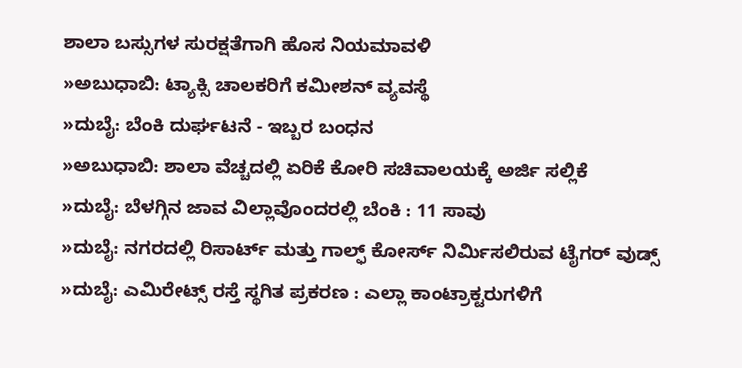ಶಾಲಾ ಬಸ್ಸುಗಳ ಸುರಕ್ಷತೆಗಾಗಿ ಹೊಸ ನಿಯಮಾವಳಿ
»ಅಬುಧಾಬಿ: ಟ್ಯಾಕ್ಸಿ ಚಾಲಕರಿಗೆ ಕಮೀಶನ್ ವ್ಯವಸ್ಥೆ
»ದುಬೈ: ಬೆಂಕಿ ದುರ್ಘಟನೆ - ಇಬ್ಬರ ಬಂಧನ
»ಅಬುಧಾಬಿ: ಶಾಲಾ ವೆಚ್ಚದಲ್ಲಿ ಏರಿಕೆ ಕೋರಿ ಸಚಿವಾಲಯಕ್ಕೆ ಅರ್ಜಿ ಸಲ್ಲಿಕೆ
»ದುಬೈ: ಬೆಳಗ್ಗಿನ ಜಾವ ವಿಲ್ಲಾವೊಂದರಲ್ಲಿ ಬೆಂಕಿ : 11 ಸಾವು
»ದುಬೈ: ನಗರದಲ್ಲಿ ರಿಸಾರ್ಟ್ ಮತ್ತು ಗಾಲ್ಫ್ ಕೋರ್ಸ್ ನಿರ್ಮಿಸಲಿರುವ ಟೈಗರ್ ವುಡ್ಸ್
»ದುಬೈ: ಎಮಿರೇಟ್ಸ್ ರಸ್ತೆ ಸ್ಥಗಿತ ಪ್ರಕರಣ : ಎಲ್ಲಾ ಕಾಂಟ್ರಾಕ್ಟರುಗಳಿಗೆ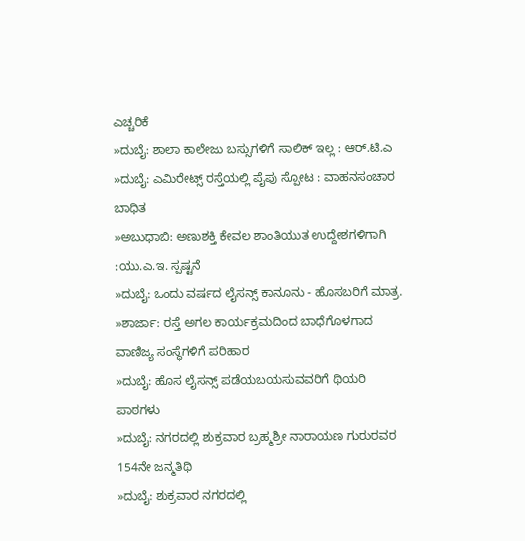ಎಚ್ಚರಿಕೆ
»ದುಬೈ: ಶಾಲಾ ಕಾಲೇಜು ಬಸ್ಸುಗಳಿಗೆ ಸಾಲಿಕ್ ಇಲ್ಲ : ಆರ್.ಟಿ.ಎ
»ದುಬೈ: ಎಮಿರೇಟ್ಸ್ ರಸ್ತೆಯಲ್ಲಿ ಪೈಪು ಸ್ಪೋಟ : ವಾಹನಸಂಚಾರ ಬಾಧಿತ
»ಅಬುಧಾಬಿ: ಅಣುಶಕ್ತಿ ಕೇವಲ ಶಾಂತಿಯುತ ಉದ್ದೇಶಗಳಿಗಾಗಿ :ಯು.ಎ.ಇ. ಸ್ಪಷ್ಟನೆ
»ದುಬೈ: ಒಂದು ವರ್ಷದ ಲೈಸನ್ಸ್ ಕಾನೂನು - ಹೊಸಬರಿಗೆ ಮಾತ್ರ.
»ಶಾರ್ಜಾ: ರಸ್ತೆ ಅಗಲ ಕಾರ್ಯಕ್ರಮದಿಂದ ಬಾಧೆಗೊಳಗಾದ ವಾಣಿಜ್ಯ ಸಂಸ್ಥೆಗಳಿಗೆ ಪರಿಹಾರ
»ದುಬೈ: ಹೊಸ ಲೈಸನ್ಸ್ ಪಡೆಯಬಯಸುವವರಿಗೆ ಥಿಯರಿ ಪಾಠಗಳು
»ದುಬೈ: ನಗರದಲ್ಲಿ ಶುಕ್ರವಾರ ಬ್ರಹ್ಮಶ್ರೀ ನಾರಾಯಣ ಗುರುರವರ 154ನೇ ಜನ್ಮತಿಥಿ
»ದುಬೈ: ಶುಕ್ರವಾರ ನಗರದಲ್ಲಿ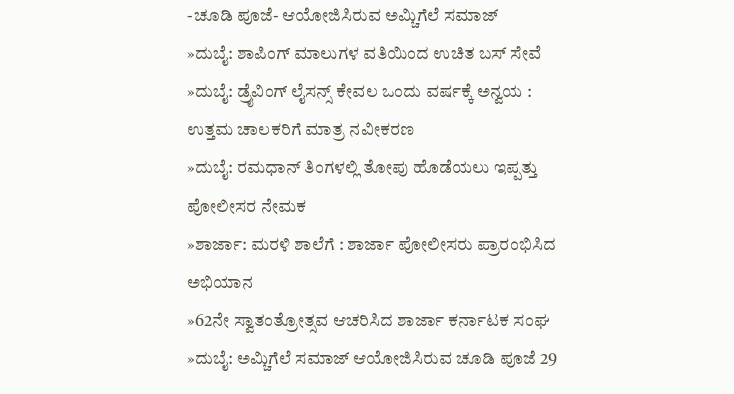-ಚೂಡಿ ಪೂಜೆ- ಆಯೋಜಿಸಿರುವ ಅಮ್ಚಿಗೆಲೆ ಸಮಾಜ್
»ದುಬೈ: ಶಾಪಿಂಗ್ ಮಾಲುಗಳ ವತಿಯಿಂದ ಉಚಿತ ಬಸ್ ಸೇವೆ
»ದುಬೈ: ಡ್ರೈವಿಂಗ್ ಲೈಸನ್ಸ್ ಕೇವಲ ಒಂದು ವರ್ಷಕ್ಕೆ ಅನ್ವಯ : ಉತ್ತಮ ಚಾಲಕರಿಗೆ ಮಾತ್ರ ನವೀಕರಣ
»ದುಬೈ: ರಮಧಾನ್ ತಿಂಗಳಲ್ಲಿ ತೋಪು ಹೊಡೆಯಲು ಇಪ್ಪತ್ತು ಪೋಲೀಸರ ನೇಮಕ
»ಶಾರ್ಜಾ: ಮರಳಿ ಶಾಲೆಗೆ : ಶಾರ್ಜಾ ಪೋಲೀಸರು ಪ್ರಾರಂಭಿಸಿದ ಅಭಿಯಾನ
»62ನೇ ಸ್ವಾತಂತ್ರೋತ್ಸವ ಆಚರಿಸಿದ ಶಾರ್ಜಾ ಕರ್ನಾಟಕ ಸಂಘ
»ದುಬೈ: ಅಮ್ಚಿಗೆಲೆ ಸಮಾಜ್ ಆಯೋಜಿಸಿರುವ ಚೂಡಿ ಪೂಜೆ 29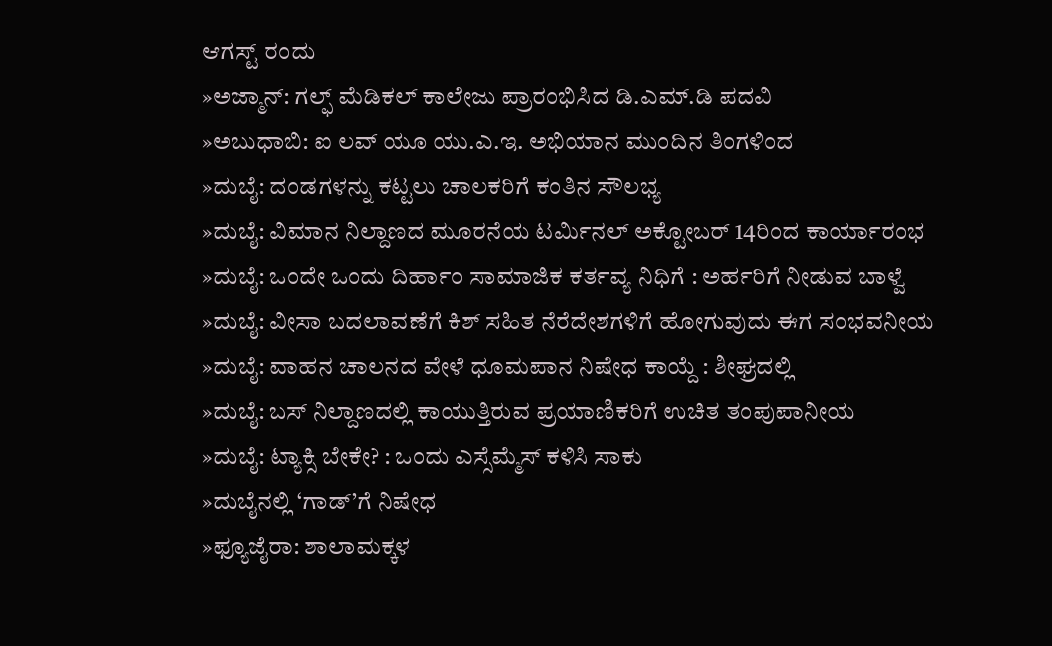ಆಗಸ್ಟ್ ರಂದು
»ಅಜ್ಮಾನ್: ಗಲ್ಫ್ ಮೆಡಿಕಲ್ ಕಾಲೇಜು ಪ್ರಾರಂಭಿಸಿದ ಡಿ.ಎಮ್.ಡಿ ಪದವಿ
»ಅಬುಧಾಬಿ: ಐ ಲವ್ ಯೂ ಯು.ಎ.ಇ. ಅಭಿಯಾನ ಮುಂದಿನ ತಿಂಗಳಿಂದ
»ದುಬೈ: ದಂಡಗಳನ್ನು ಕಟ್ಟಲು ಚಾಲಕರಿಗೆ ಕಂತಿನ ಸೌಲಭ್ಯ
»ದುಬೈ: ವಿಮಾನ ನಿಲ್ದಾಣದ ಮೂರನೆಯ ಟರ್ಮಿನಲ್ ಅಕ್ಟೋಬರ್ 14ರಿಂದ ಕಾರ್ಯಾರಂಭ
»ದುಬೈ: ಒಂದೇ ಒಂದು ದಿರ್ಹಾಂ ಸಾಮಾಜಿಕ ಕರ್ತವ್ಯ ನಿಧಿಗೆ : ಅರ್ಹರಿಗೆ ನೀಡುವ ಬಾಳ್ವೆ
»ದುಬೈ: ವೀಸಾ ಬದಲಾವಣೆಗೆ ಕಿಶ್ ಸಹಿತ ನೆರೆದೇಶಗಳಿಗೆ ಹೋಗುವುದು ಈಗ ಸಂಭವನೀಯ
»ದುಬೈ: ವಾಹನ ಚಾಲನದ ವೇಳೆ ಧೂಮಪಾನ ನಿಷೇಧ ಕಾಯ್ದೆ : ಶೀಘ್ರದಲ್ಲಿ
»ದುಬೈ: ಬಸ್ ನಿಲ್ದಾಣದಲ್ಲಿ ಕಾಯುತ್ತಿರುವ ಪ್ರಯಾಣಿಕರಿಗೆ ಉಚಿತ ತಂಪುಪಾನೀಯ
»ದುಬೈ: ಟ್ಯಾಕ್ಸಿ ಬೇಕೇ? : ಒಂದು ಎಸ್ಸೆಮ್ಮೆಸ್ ಕಳಿಸಿ ಸಾಕು
»ದುಬೈನಲ್ಲಿ ‘ಗಾಡ್’ಗೆ ನಿಷೇಧ
»ಫ್ಯೂಜೈರಾ: ಶಾಲಾಮಕ್ಕಳ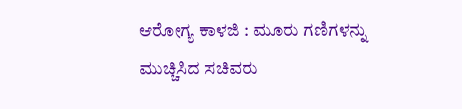ಆರೋಗ್ಯ ಕಾಳಜಿ : ಮೂರು ಗಣಿಗಳನ್ನು ಮುಚ್ಚಿಸಿದ ಸಚಿವರು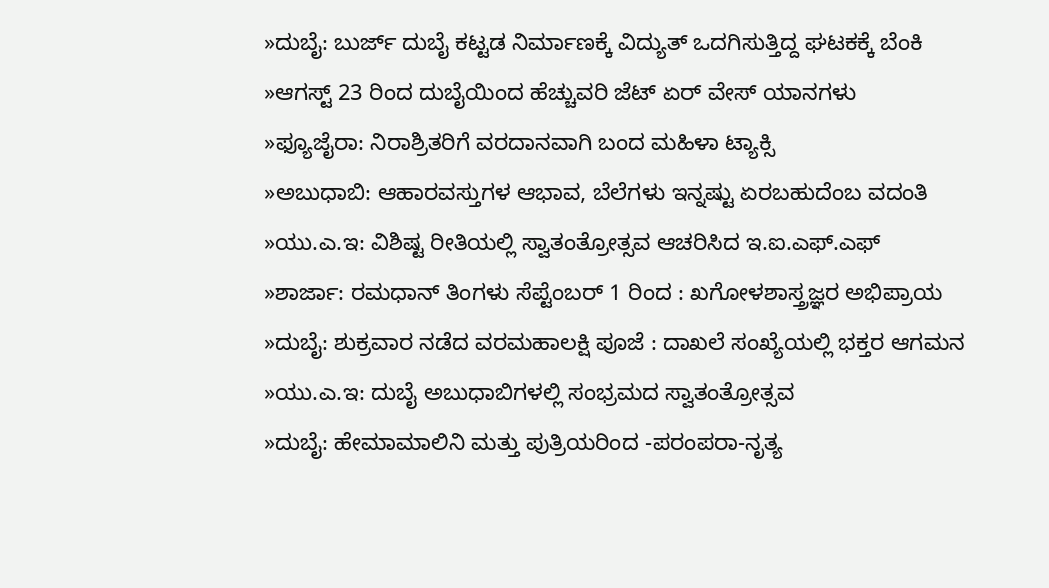»ದುಬೈ: ಬುರ್ಜ್ ದುಬೈ ಕಟ್ಟಡ ನಿರ್ಮಾಣಕ್ಕೆ ವಿದ್ಯುತ್ ಒದಗಿಸುತ್ತಿದ್ದ ಘಟಕಕ್ಕೆ ಬೆಂಕಿ
»ಆಗಸ್ಟ್ 23 ರಿಂದ ದುಬೈಯಿಂದ ಹೆಚ್ಚುವರಿ ಜೆಟ್ ಏರ್ ವೇಸ್ ಯಾನಗಳು
»ಫ್ಯೂಜೈರಾ: ನಿರಾಶ್ರಿತರಿಗೆ ವರದಾನವಾಗಿ ಬಂದ ಮಹಿಳಾ ಟ್ಯಾಕ್ಸಿ
»ಅಬುಧಾಬಿ: ಆಹಾರವಸ್ತುಗಳ ಆಭಾವ, ಬೆಲೆಗಳು ಇನ್ನಷ್ಟು ಏರಬಹುದೆಂಬ ವದಂತಿ
»ಯು.ಎ.ಇ: ವಿಶಿಷ್ಟ ರೀತಿಯಲ್ಲಿ ಸ್ವಾತಂತ್ರೋತ್ಸವ ಆಚರಿಸಿದ ಇ.ಐ.ಎಫ್.ಎಫ್
»ಶಾರ್ಜಾ: ರಮಧಾನ್ ತಿಂಗಳು ಸೆಪ್ಟೆಂಬರ್ 1 ರಿಂದ : ಖಗೋಳಶಾಸ್ತ್ರಜ್ಞರ ಅಭಿಪ್ರಾಯ
»ದುಬೈ: ಶುಕ್ರವಾರ ನಡೆದ ವರಮಹಾಲಕ್ಷಿ ಪೂಜೆ : ದಾಖಲೆ ಸಂಖ್ಯೆಯಲ್ಲಿ ಭಕ್ತರ ಆಗಮನ
»ಯು.ಎ.ಇ: ದುಬೈ ಅಬುಧಾಬಿಗಳಲ್ಲಿ ಸಂಭ್ರಮದ ಸ್ವಾತಂತ್ರೋತ್ಸವ
»ದುಬೈ: ಹೇಮಾಮಾಲಿನಿ ಮತ್ತು ಪುತ್ರಿಯರಿಂದ -ಪರಂಪರಾ-ನೃತ್ಯ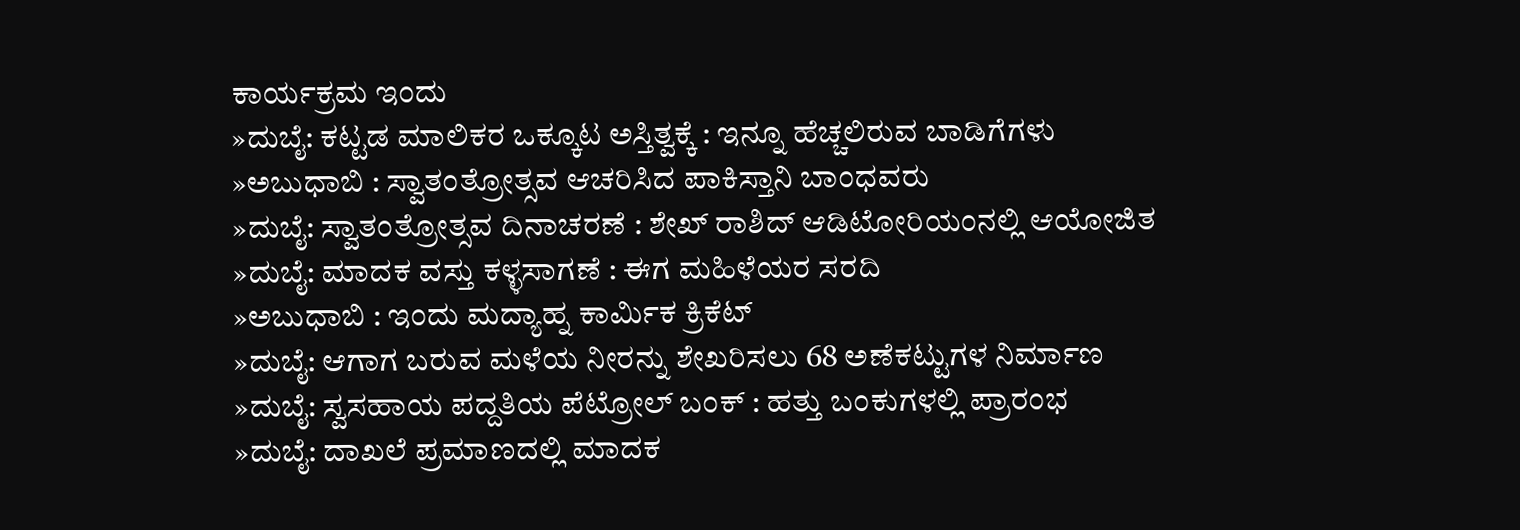ಕಾರ್ಯಕ್ರಮ ಇಂದು
»ದುಬೈ: ಕಟ್ಟಡ ಮಾಲಿಕರ ಒಕ್ಕೂಟ ಅಸ್ತಿತ್ವಕ್ಕೆ : ಇನ್ನೂ ಹೆಚ್ಚಲಿರುವ ಬಾಡಿಗೆಗಳು
»ಅಬುಧಾಬಿ : ಸ್ವಾತಂತ್ರೋತ್ಸವ ಆಚರಿಸಿದ ಪಾಕಿಸ್ತಾನಿ ಬಾಂಧವರು
»ದುಬೈ: ಸ್ವಾತಂತ್ರೋತ್ಸವ ದಿನಾಚರಣೆ : ಶೇಖ್ ರಾಶಿದ್ ಆಡಿಟೋರಿಯಂನಲ್ಲಿ ಆಯೋಜಿತ
»ದುಬೈ: ಮಾದಕ ವಸ್ತು ಕಳ್ಳಸಾಗಣೆ : ಈಗ ಮಹಿಳೆಯರ ಸರದಿ
»ಅಬುಧಾಬಿ : ಇಂದು ಮದ್ಯಾಹ್ನ ಕಾರ್ಮಿಕ ಕ್ರಿಕೆಟ್
»ದುಬೈ: ಆಗಾಗ ಬರುವ ಮಳೆಯ ನೀರನ್ನು ಶೇಖರಿಸಲು 68 ಅಣೆಕಟ್ಟುಗಳ ನಿರ್ಮಾಣ
»ದುಬೈ: ಸ್ವಸಹಾಯ ಪದ್ದತಿಯ ಪೆಟ್ರೋಲ್ ಬಂಕ್ : ಹತ್ತು ಬಂಕುಗಳಲ್ಲಿ ಪ್ರಾರಂಭ
»ದುಬೈ: ದಾಖಲೆ ಪ್ರಮಾಣದಲ್ಲಿ ಮಾದಕ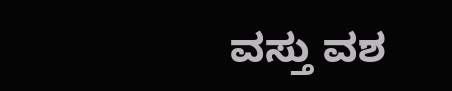ವಸ್ತು ವಶ